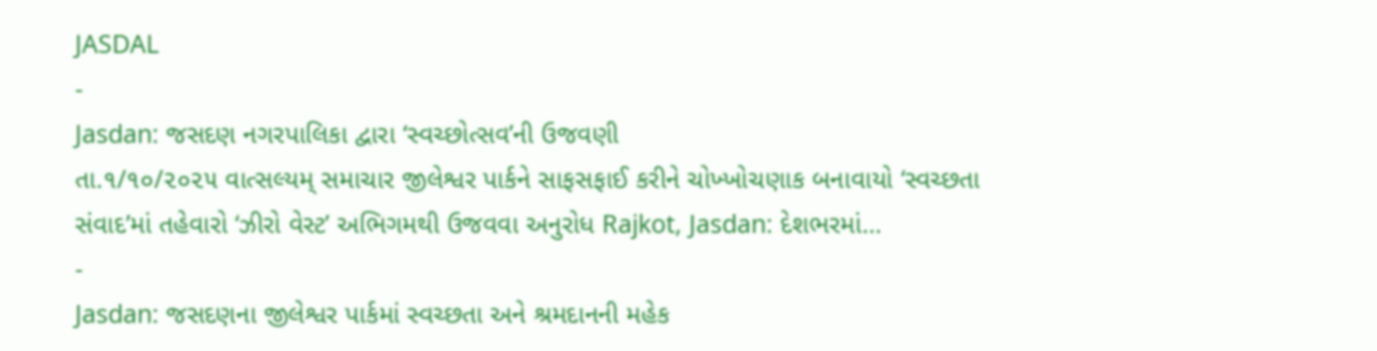JASDAL
-
Jasdan: જસદણ નગરપાલિકા દ્વારા ‘સ્વચ્છોત્સવ’ની ઉજવણી
તા.૧/૧૦/૨૦૨૫ વાત્સલ્યમ્ સમાચાર જીલેશ્વર પાર્કને સાફસફાઈ કરીને ચોખ્ખોચણાક બનાવાયો ‘સ્વચ્છતા સંવાદ’માં તહેવારો ‘ઝીરો વેસ્ટ’ અભિગમથી ઉજવવા અનુરોધ Rajkot, Jasdan: દેશભરમાં…
-
Jasdan: જસદણના જીલેશ્વર પાર્કમાં સ્વચ્છતા અને શ્રમદાનની મહેક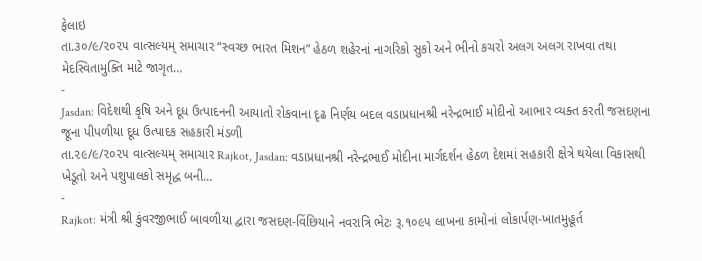ફેલાઇ
તા.૩૦/૯/૨૦૨૫ વાત્સલ્યમ્ સમાચાર “સ્વચ્છ ભારત મિશન” હેઠળ શહેરનાં નાગરિકો સુકો અને ભીનો કચરો અલગ અલગ રાખવા તથા મેદસ્વિતામુક્તિ માટે જાગૃત…
-
Jasdan: વિદેશથી કૃષિ અને દૂધ ઉત્પાદનની આયાતો રોકવાના દૃઢ નિર્ણય બદલ વડાપ્રધાનશ્રી નરેન્દ્રભાઈ મોદીનો આભાર વ્યક્ત કરતી જસદણના જૂના પીપળીયા દૂધ ઉત્પાદક સહકારી મંડળી
તા.૨૯/૯/૨૦૨૫ વાત્સલ્યમ્ સમાચાર Rajkot, Jasdan: વડાપ્રધાનશ્રી નરેન્દ્રભાઈ મોદીના માર્ગદર્શન હેઠળ દેશમાં સહકારી ક્ષેત્રે થયેલા વિકાસથી ખેડૂતો અને પશુપાલકો સમૃદ્ધ બની…
-
Rajkot: મંત્રી શ્રી કુંવરજીભાઈ બાવળીયા દ્વારા જસદણ-વિંછિયાને નવરાત્રિ ભેટઃ રૂ.૧૦૯૫ લાખના કામોનાં લોકાર્પણ-ખાતમુહૂર્ત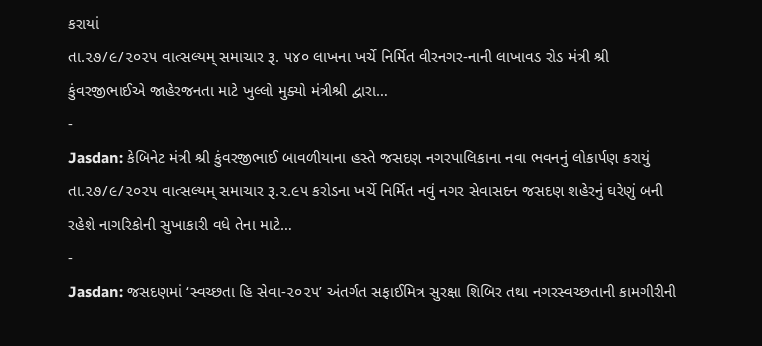કરાયાં
તા.૨૭/૯/૨૦૨૫ વાત્સલ્યમ્ સમાચાર રૂ. ૫૪૦ લાખના ખર્ચે નિર્મિત વીરનગર-નાની લાખાવડ રોડ મંત્રી શ્રી કુંવરજીભાઈએ જાહેરજનતા માટે ખુલ્લો મુક્યો મંત્રીશ્રી દ્વારા…
-
Jasdan: કેબિનેટ મંત્રી શ્રી કુંવરજીભાઈ બાવળીયાના હસ્તે જસદણ નગરપાલિકાના નવા ભવનનું લોકાર્પણ કરાયું
તા.૨૭/૯/૨૦૨૫ વાત્સલ્યમ્ સમાચાર રૂ.૨.૯૫ કરોડના ખર્ચે નિર્મિત નવું નગર સેવાસદન જસદણ શહેરનું ઘરેણું બની રહેશે નાગરિકોની સુખાકારી વધે તેના માટે…
-
Jasdan: જસદણમાં ‘સ્વચ્છતા હિ સેવા-૨૦૨૫’ અંતર્ગત સફાઈમિત્ર સુરક્ષા શિબિર તથા નગરસ્વચ્છતાની કામગીરીની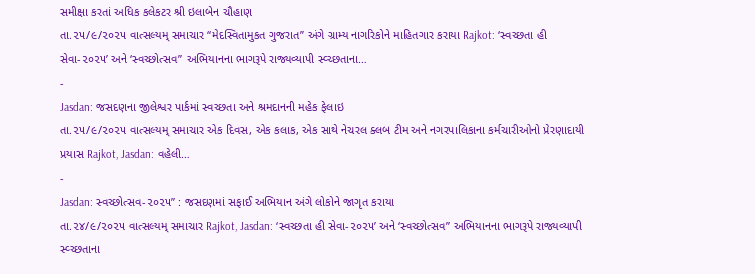સમીક્ષા કરતાં અધિક કલેકટર શ્રી ઇલાબેન ચૌહાણ
તા.૨૫/૯/૨૦૨૫ વાત્સલ્યમ્ સમાચાર ‘‘મેદસ્વિતામુકત ગુજરાત’’ અંગે ગ્રામ્ય નાગરિકોને માહિતગાર કરાયા Rajkot: ‘સ્વચ્છતા હી સેવા-૨૦૨૫’ અને ‘સ્વચ્છોત્સવ” અભિયાનના ભાગરૂપે રાજ્યવ્યાપી સ્વ્ચ્છતાના…
-
Jasdan: જસદણના જીલેશ્વર પાર્કમાં સ્વચ્છતા અને શ્રમદાનની મહેક ફેલાઇ
તા.૨૫/૯/૨૦૨૫ વાત્સલ્યમ્ સમાચાર એક દિવસ, એક કલાક, એક સાથે નેચરલ ક્લબ ટીમ અને નગરપાલિકાના કર્મચારીઓનો પ્રેરણાદાયી પ્રયાસ Rajkot, Jasdan: વહેલી…
-
Jasdan: સ્વચ્છોત્સવ-૨૦૨૫” : જસદણમાં સફાઈ અભિયાન અંગે લોકોને જાગૃત કરાયા
તા.૨૪/૯/૨૦૨૫ વાત્સલ્યમ્ સમાચાર Rajkot, Jasdan: ‘સ્વચ્છતા હી સેવા-૨૦૨૫’ અને ‘સ્વચ્છોત્સવ” અભિયાનના ભાગરૂપે રાજ્યવ્યાપી સ્વ્ચ્છતાના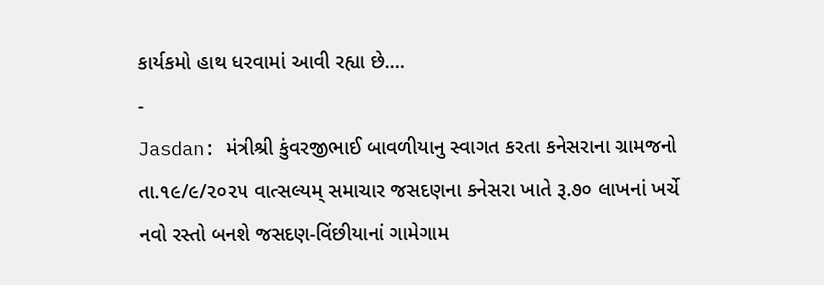કાર્યકમો હાથ ધરવામાં આવી રહ્યા છે.…
-
Jasdan: મંત્રીશ્રી કુંવરજીભાઈ બાવળીયાનુ સ્વાગત કરતા કનેસરાના ગ્રામજનો
તા.૧૯/૯/૨૦૨૫ વાત્સલ્યમ્ સમાચાર જસદણના કનેસરા ખાતે રૂ.૭૦ લાખનાં ખર્ચે નવો રસ્તો બનશે જસદણ-વિંછીયાનાં ગામેગામ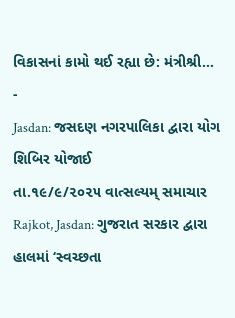વિકાસનાં કામો થઈ રહ્યા છે: મંત્રીશ્રી…
-
Jasdan: જસદણ નગરપાલિકા દ્વારા યોગ શિબિર યોજાઈ
તા.૧૯/૯/૨૦૨૫ વાત્સલ્યમ્ સમાચાર Rajkot, Jasdan: ગુજરાત સરકાર દ્વારા હાલમાં ‘સ્વચ્છતા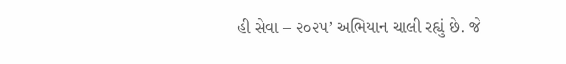હી સેવા – ૨૦૨૫’ અભિયાન ચાલી રહ્યું છે. જે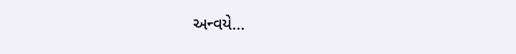અન્વયે…